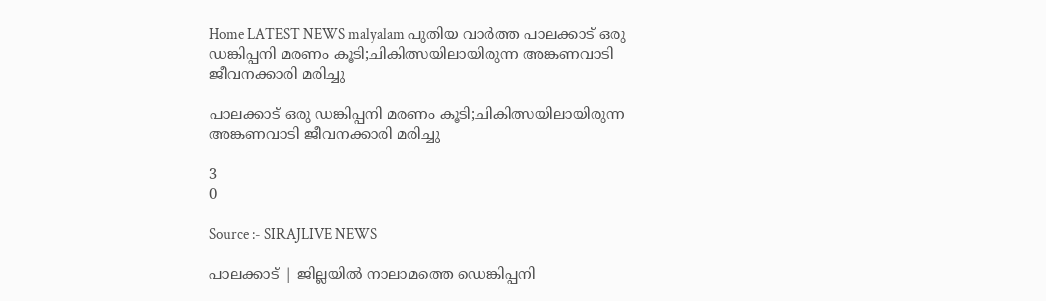Home LATEST NEWS malyalam പുതിയ വാർത്ത പാലക്കാട് ഒരു ഡങ്കിപ്പനി മരണം കൂടി;ചികിത്സയിലായിരുന്ന അങ്കണവാടി ജീവനക്കാരി മരിച്ചു

പാലക്കാട് ഒരു ഡങ്കിപ്പനി മരണം കൂടി;ചികിത്സയിലായിരുന്ന അങ്കണവാടി ജീവനക്കാരി മരിച്ചു

3
0

Source :- SIRAJLIVE NEWS

പാലക്കാട് | ജില്ലയില്‍ നാലാമത്തെ ഡെങ്കിപ്പനി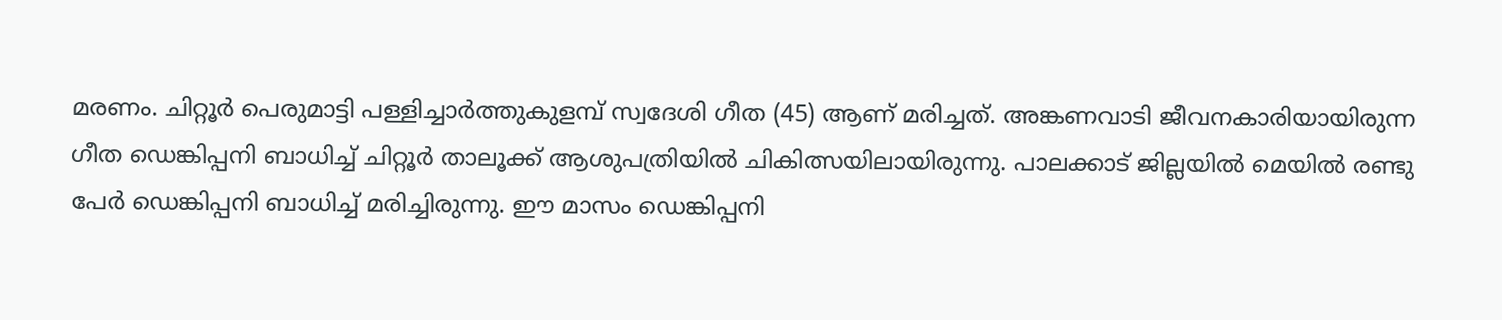മരണം. ചിറ്റൂര്‍ പെരുമാട്ടി പള്ളിച്ചാര്‍ത്തുകുളമ്പ് സ്വദേശി ഗീത (45) ആണ് മരിച്ചത്. അങ്കണവാടി ജീവനകാരിയായിരുന്ന ഗീത ഡെങ്കിപ്പനി ബാധിച്ച് ചിറ്റൂര്‍ താലൂക്ക് ആശുപത്രിയില്‍ ചികിത്സയിലായിരുന്നു. പാലക്കാട് ജില്ലയില്‍ മെയില്‍ രണ്ടു പേര്‍ ഡെങ്കിപ്പനി ബാധിച്ച് മരിച്ചിരുന്നു. ഈ മാസം ഡെങ്കിപ്പനി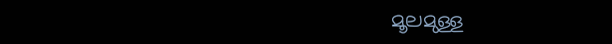മൂലമുള്ള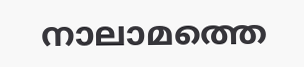നാലാമത്തെ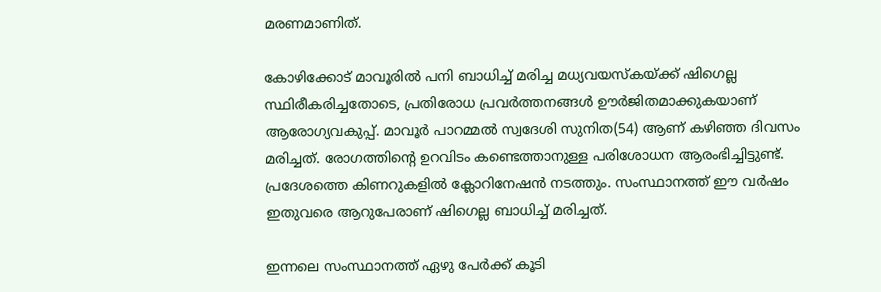മരണമാണിത്.

കോഴിക്കോട് മാവൂരില്‍ പനി ബാധിച്ച് മരിച്ച മധ്യവയസ്‌കയ്ക്ക് ഷിഗെല്ല സ്ഥിരീകരിച്ചതോടെ, പ്രതിരോധ പ്രവര്‍ത്തനങ്ങള്‍ ഊര്‍ജിതമാക്കുകയാണ് ആരോഗ്യവകുപ്പ്. മാവൂര്‍ പാറമ്മല്‍ സ്വദേശി സുനിത(54) ആണ് കഴിഞ്ഞ ദിവസം മരിച്ചത്. രോഗത്തിന്റെ ഉറവിടം കണ്ടെത്താനുള്ള പരിശോധന ആരംഭിച്ചിട്ടുണ്ട്. പ്രദേശത്തെ കിണറുകളില്‍ ക്ലോറിനേഷന്‍ നടത്തും. സംസ്ഥാനത്ത് ഈ വര്‍ഷം ഇതുവരെ ആറുപേരാണ് ഷിഗെല്ല ബാധിച്ച് മരിച്ചത്.

ഇന്നലെ സംസ്ഥാനത്ത് ഏഴു പേര്‍ക്ക് കൂടി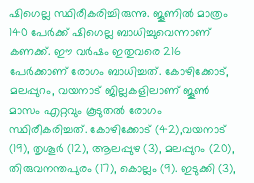ഷിഗെല്ല സ്ഥിരീകരിച്ചിരുന്നു. ജൂണില്‍ മാത്രം 140 പേര്‍ക്ക് ഷിഗെല്ല ബാധിച്ചുവെന്നാണ് കണക്ക്. ഈ വര്‍ഷം ഇതുവരെ 216 പേര്‍ക്കാണ് രോഗം ബാധിച്ചത്. കോഴിക്കോട്, മലപ്പുറം, വയനാട് ജില്ലകളിലാണ് ജൂണ്‍ മാസം എറ്റവും കൂടുതല്‍ രോഗം സ്ഥിരീകരിച്ചത്. കോഴിക്കോട് (42),വയനാട് (19), തൃശൂര്‍ (12), ആലപ്പുഴ (3), മലപ്പുറം (20), തിരുവനന്തപുരം (17), കൊല്ലം (9). ഇടുക്കി (3),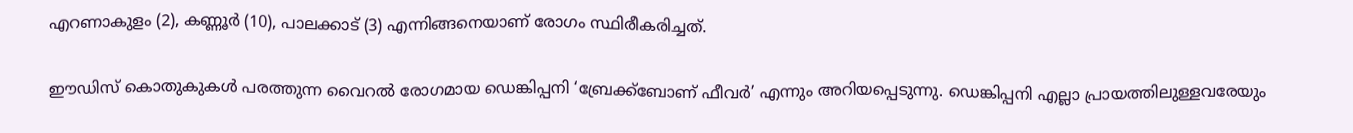എറണാകുളം (2), കണ്ണൂര്‍ (10), പാലക്കാട് (3) എന്നിങ്ങനെയാണ് രോഗം സ്ഥിരീകരിച്ചത്.

ഈഡിസ് കൊതുകുകള്‍ പരത്തുന്ന വൈറല്‍ രോഗമായ ഡെങ്കിപ്പനി ‘ബ്രേക്ക്ബോണ് ഫീവര്‍’ എന്നും അറിയപ്പെടുന്നു. ഡെങ്കിപ്പനി എല്ലാ പ്രായത്തിലുള്ളവരേയും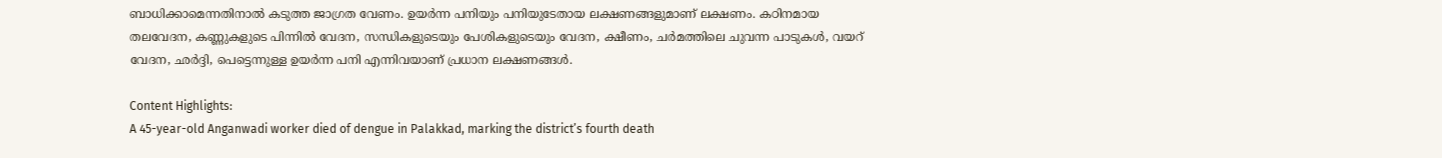ബാധിക്കാമെന്നതിനാല്‍ കടുത്ത ജാഗ്രത വേണം. ഉയര്‍ന്ന പനിയും പനിയുടേതായ ലക്ഷണങ്ങളുമാണ് ലക്ഷണം. കഠിനമായ തലവേദന, കണ്ണുകളുടെ പിന്നില്‍ വേദന, സന്ധികളുടെയും പേശികളുടെയും വേദന, ക്ഷീണം, ചര്‍മത്തിലെ ചുവന്ന പാടുകള്‍, വയറ് വേദന, ഛര്‍ദ്ദി, പെട്ടെന്നുള്ള ഉയര്‍ന്ന പനി എന്നിവയാണ് പ്രധാന ലക്ഷണങ്ങള്‍.

Content Highlights:
A 45-year-old Anganwadi worker died of dengue in Palakkad, marking the district’s fourth death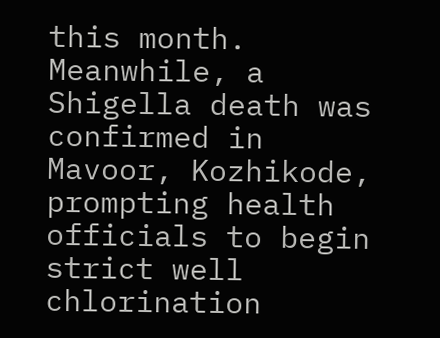this month. Meanwhile, a Shigella death was confirmed in Mavoor, Kozhikode, prompting health officials to begin strict well chlorination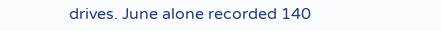drives. June alone recorded 140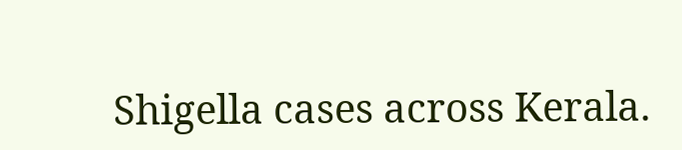Shigella cases across Kerala.